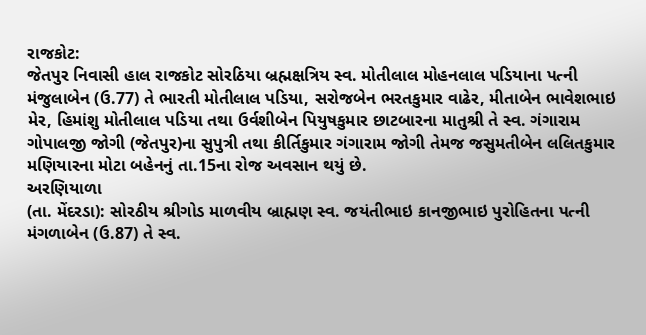રાજકોટ:
જેતપુર નિવાસી હાલ રાજકોટ સોરઠિયા બ્રહ્મક્ષત્રિય સ્વ. મોતીલાલ મોહનલાલ પડિયાના પત્ની
મંજુલાબેન (ઉ.77) તે ભારતી મોતીલાલ પડિયા, સરોજબેન ભરતકુમાર વાઢેર, મીતાબેન ભાવેશભાઇ
મેર, હિમાંશુ મોતીલાલ પડિયા તથા ઉર્વશીબેન પિયુષકુમાર છાટબારના માતુશ્રી તે સ્વ. ગંગારામ
ગોપાલજી જોગી (જેતપુર)ના સુપુત્રી તથા કીર્તિકુમાર ગંગારામ જોગી તેમજ જસુમતીબેન લલિતકુમાર
મણિયારના મોટા બહેનનું તા.15ના રોજ અવસાન થયું છે.
અરણિયાળા
(તા. મેંદરડા): સોરઠીય શ્રીગોડ માળવીય બ્રાહ્મણ સ્વ. જયંતીભાઇ કાનજીભાઇ પુરોહિતના પત્ની
મંગળાબેન (ઉ.87) તે સ્વ.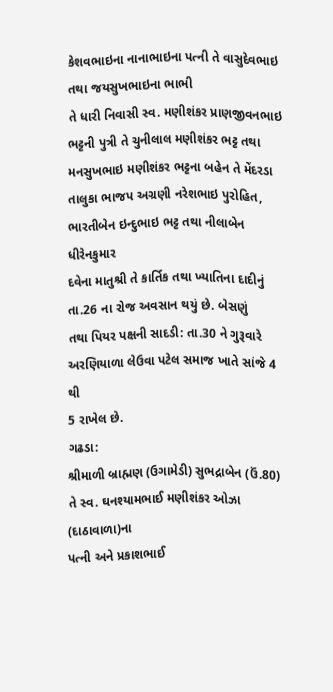કેશવભાઇના નાનાભાઇના પત્ની તે વાસુદેવભાઇ તથા જયસુખભાઇના ભાભી
તે ધારી નિવાસી સ્વ. મણીશંકર પ્રાણજીવનભાઇ ભટ્ટની પુત્રી તે ચુનીલાલ મણીશંકર ભટ્ટ તથા મનસુખભાઇ મણીશંકર ભટ્ટના બહેન તે મેંદરડા
તાલુકા ભાજપ અગ્રણી નરેશભાઇ પુરોહિત, ભારતીબેન ઇન્દુભાઇ ભટ્ટ તથા નીલાબેન ધીરેનકુમાર
દવેના માતુશ્રી તે કાર્તિક તથા ખ્યાતિના દાદીનું તા.26 ના રોજ અવસાન થયું છે. બેસણું
તથા પિયર પક્ષની સાદડી: તા.30 ને ગુરૂવારે અરણિયાળા લેઉવા પટેલ સમાજ ખાતે સાંજે 4 થી
5 રાખેલ છે.
ગઢડા:
શ્રીમાળી બ્રાહ્મણ (ઉગામેડી) સુભદ્રાબેન (ઉં.80) તે સ્વ. ઘનશ્યામભાઈ મણીશંકર ઓઝા (દાઠાવાળા)ના
પત્ની અને પ્રકાશભાઈ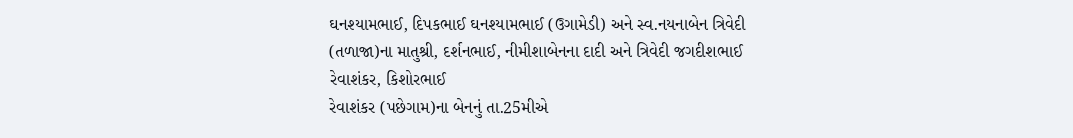ઘનશ્યામભાઈ, દિપકભાઈ ઘનશ્યામભાઈ (ઉગામેડી) અને સ્વ.નયનાબેન ત્રિવેદી
(તળાજા)ના માતુશ્રી, દર્શનભાઈ, નીમીશાબેનના દાદી અને ત્રિવેદી જગદીશભાઈ રેવાશંકર, કિશોરભાઈ
રેવાશંકર (પછેગામ)ના બેનનું તા.25મીએ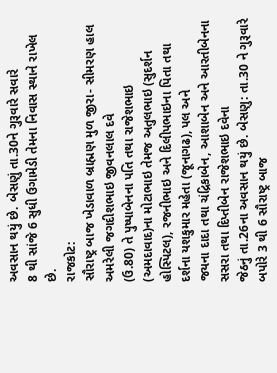અવસાન થયું છે. બેસણું તા.30ને ગુરૂવારે સવારે
8 થી સાંજે 6 સુધી ઉગામેડી તેમના નિવાસ સ્થાને રાખેલ છે.
રાજકોટ:
સૌરાષ્ટ્ર બાજ ખેડાવાળ બ્રાહ્મણ મુળ જીરા- સીમરણ હાલ અમરેલી જગદીશભાઇ જીવનલાલ દવે
(ઉ.80) તે પુષ્પાબેનના પતિ તથા રાજેશભાઇ (અમદાવાદ)ના મોટાભાઇ તેમજ અતુલભાઇ (સુદર્શન
હોસ્પિટલ), રજનીભાઇ અને દિલીપભાઇના પિતા તથા દર્શના યશકુમાર મહેતા (જૂનાગઢ), પલ અને
જયના દાદા તથા ચંદ્રિકાબેન, આશાબેન અને આરતીબેનના સસરા તથા દિપ્તીબેન રાજેશભાઇ દવેના
જેઠનું તા.26ના અવસાન થયું છે. બેસણુ: તા.30 ને ગુરૂવારે બપોરે 3 થી 6 સૌરાષ્ટ્ર બાજ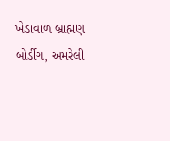ખેડાવાળ બ્રાહ્મણ બોર્ડીગ, અમરેલી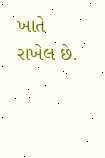ખાતે રાખેલ છે.